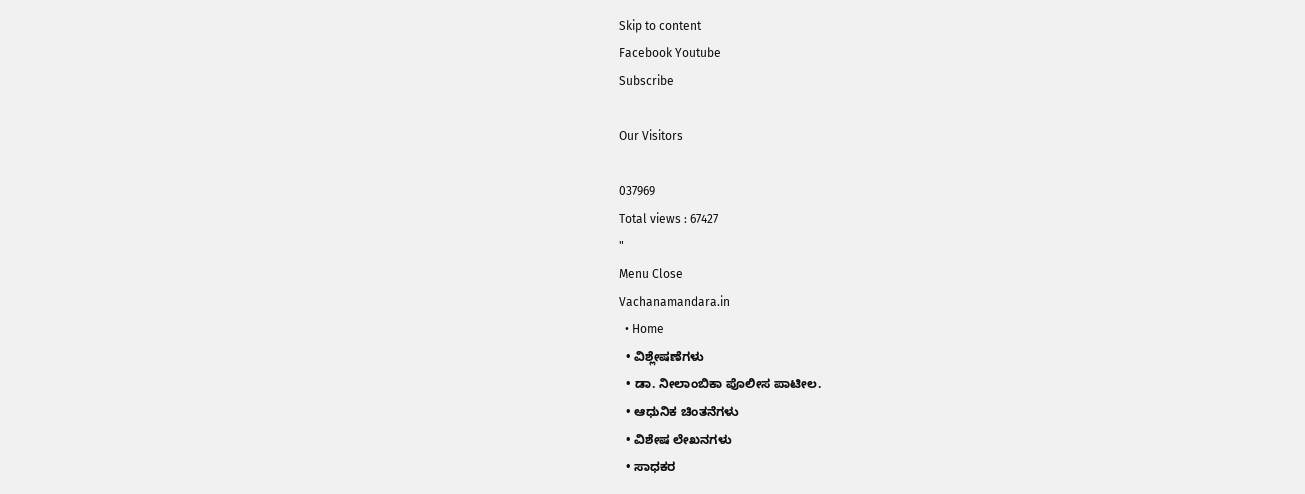Skip to content
Facebook Youtube
Subscribe

Our Visitors

037969
Total views : 67427
"
Menu Close
Vachanamandara.in
  • Home
  • ವಿಶ್ಲೇಷಣೆಗಳು
  • ಡಾ. ನೀಲಾಂಬಿಕಾ ಪೊಲೀಸ ಪಾಟೀಲ.
  • ಆಧುನಿಕ ಚಿಂತನೆಗಳು
  • ವಿಶೇಷ ಲೇಖನಗಳು
  • ಸಾಧಕರ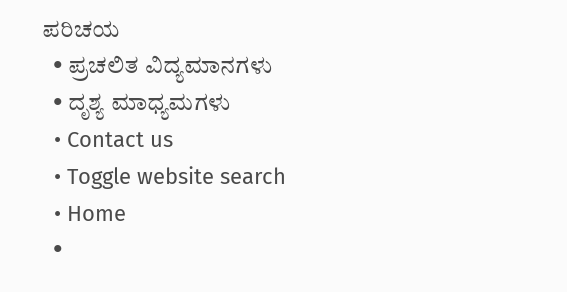ಪರಿಚಯ
  • ಪ್ರಚಲಿತ ವಿದ್ಯಮಾನಗಳು
  • ದೃಶ್ಯ ಮಾಧ್ಯಮಗಳು
  • Contact us
  • Toggle website search
  • Home
  •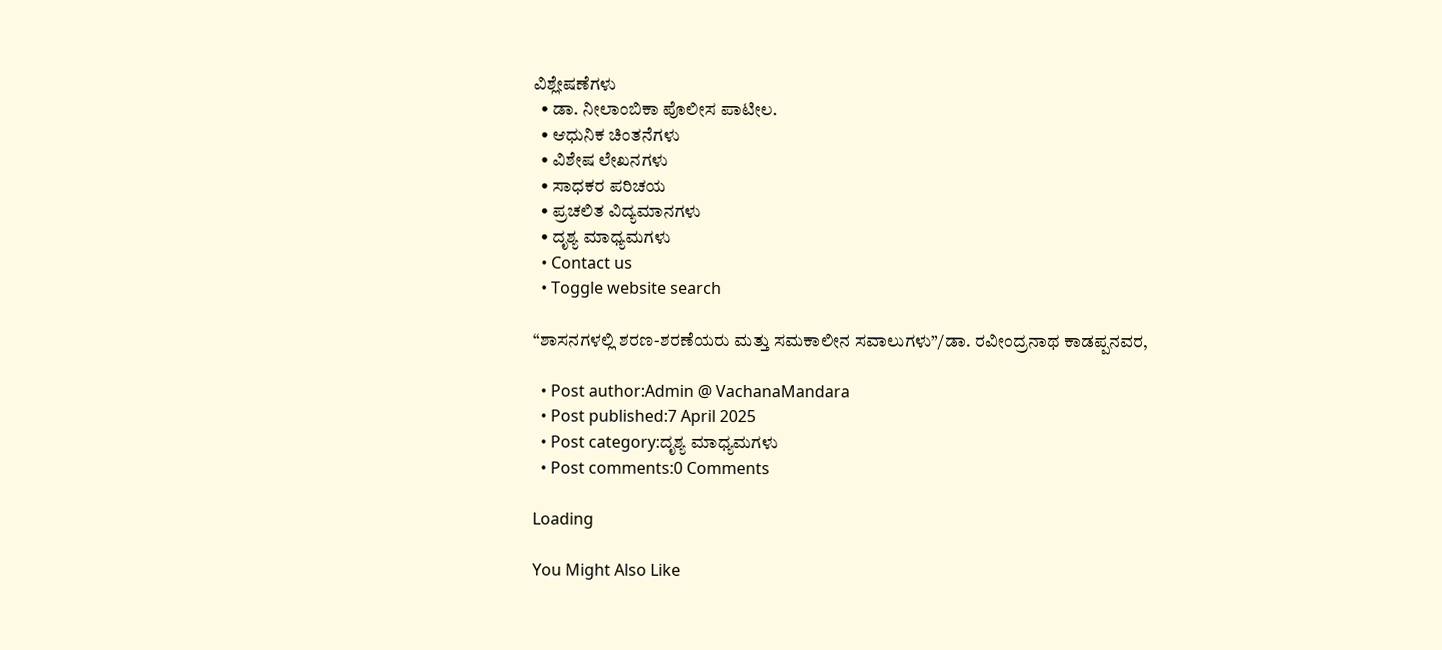ವಿಶ್ಲೇಷಣೆಗಳು
  • ಡಾ. ನೀಲಾಂಬಿಕಾ ಪೊಲೀಸ ಪಾಟೀಲ.
  • ಆಧುನಿಕ ಚಿಂತನೆಗಳು
  • ವಿಶೇಷ ಲೇಖನಗಳು
  • ಸಾಧಕರ ಪರಿಚಯ
  • ಪ್ರಚಲಿತ ವಿದ್ಯಮಾನಗಳು
  • ದೃಶ್ಯ ಮಾಧ್ಯಮಗಳು
  • Contact us
  • Toggle website search

“ಶಾಸನಗಳಲ್ಲಿ ಶರಣ-ಶರಣೆಯರು ಮತ್ತು ಸಮಕಾಲೀನ ಸವಾಲುಗಳು”/ಡಾ. ರವೀಂದ್ರನಾಥ ಕಾಡಪ್ಪನವರ,

  • Post author:Admin @ VachanaMandara
  • Post published:7 April 2025
  • Post category:ದೃಶ್ಯ ಮಾಧ್ಯಮಗಳು
  • Post comments:0 Comments

Loading

You Might Also Like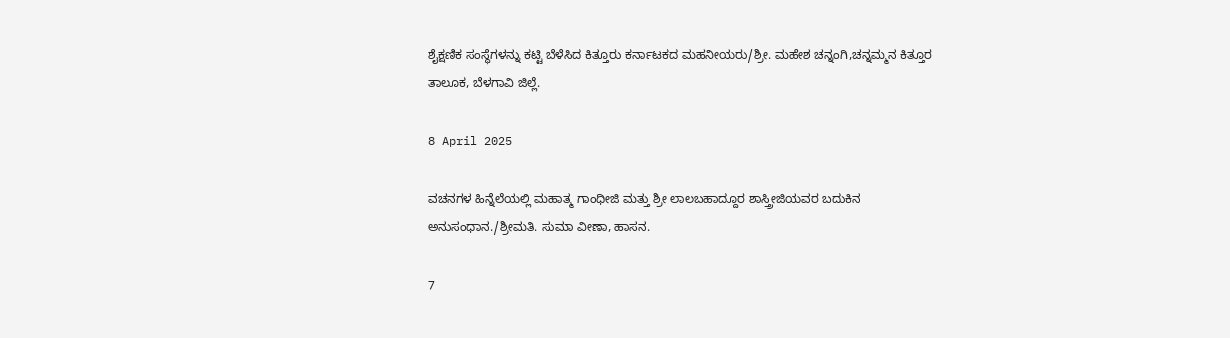ಶೈಕ್ಷಣಿಕ ಸಂಸ್ಥೆಗಳನ್ನು ಕಟ್ಟಿ ಬೆಳೆಸಿದ ಕಿತ್ತೂರು ಕರ್ನಾಟಕದ ಮಹನೀಯರು/ಶ್ರೀ. ಮಹೇಶ ಚನ್ನಂಗಿ,ಚನ್ನಮ್ಮನ ಕಿತ್ತೂರ ತಾಲೂಕ, ಬೆಳಗಾವಿ ಜಿಲ್ಲೆ.

8 April 2025

ವಚನಗಳ ಹಿನ್ನೆಲೆಯಲ್ಲಿ ಮಹಾತ್ಮ ಗಾಂಧೀಜಿ ಮತ್ತು ಶ್ರೀ ಲಾಲಬಹಾದ್ದೂರ ಶಾಸ್ತ್ರೀಜಿಯವರ ಬದುಕಿನ ಅನುಸಂಧಾನ./ಶ್ರೀಮತಿ. ಸುಮಾ ವೀಣಾ, ಹಾಸನ.

7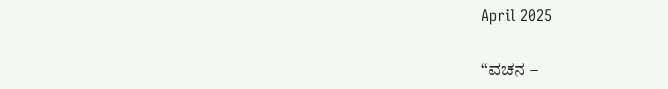April 2025

“ವಚನ –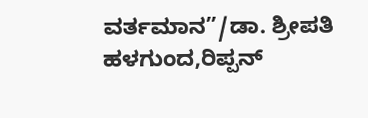ವರ್ತಮಾನ”/ಡಾ. ಶ್ರೀಪತಿ ಹಳಗುಂದ,ರಿಪ್ಪನ್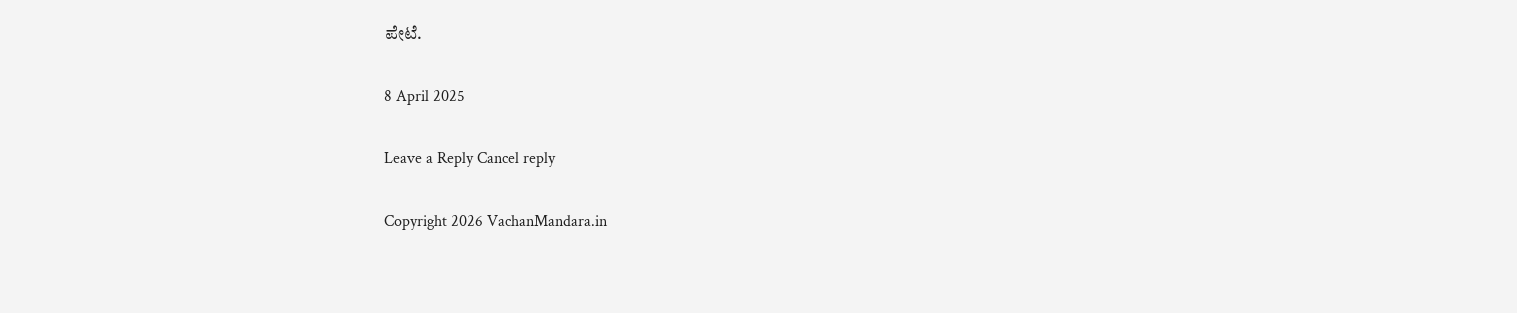ಪೇಟೆ.

8 April 2025

Leave a Reply Cancel reply

Copyright 2026 VachanMandara.in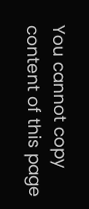You cannot copy content of this page